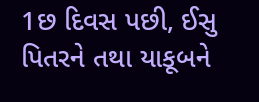1છ દિવસ પછી, ઈસુ પિતરને તથા યાકૂબને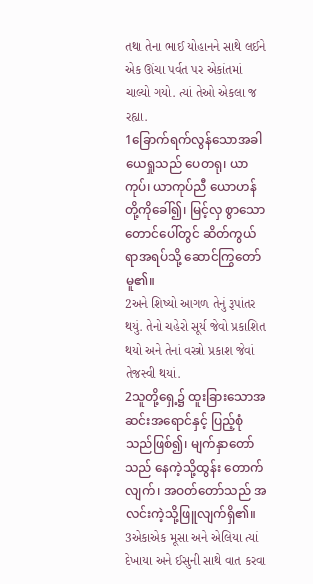તથા તેના ભાઈ યોહાનને સાથે લઈને એક ઊંચા પર્વત પર એકાંતમાં ચાલ્યો ગયો. ત્યાં તેઓ એકલા જ રહ્યા.
1ခြောက်ရက်လွန်သောအခါ ယေရှုသည် ပေတရု၊ ယာကုပ်၊ ယာကုပ်ညီ ယောဟန်တို့ကိုခေါ်၍၊ မြင့်လှ စွာသော တောင်ပေါ်တွင် ဆိတ်ကွယ်ရာအရပ်သို့ ဆောင်ကြွတော်မူ၏။
2અને શિષ્યો આગળ તેનું રૂપાંતર થયું. તેનો ચહેરો સૂર્ય જેવો પ્રકાશિત થયો અને તેનાં વસ્ત્રો પ્રકાશ જેવાં તેજસ્વી થયાં.
2သူတို့ရှေ့၌ ထူးခြားသောအဆင်းအရောင်နှင့် ပြည့်စုံသည်ဖြစ်၍၊ မျက်နှာတော်သည် နေကဲ့သို့ထွန်း တောက်လျက်၊ အဝတ်တော်သည် အလင်းကဲ့သို့ဖြူလျက်ရှိ၏။
3એકાએક મૂસા અને એલિયા ત્યાં દેખાયા અને ઈસુની સાથે વાત કરવા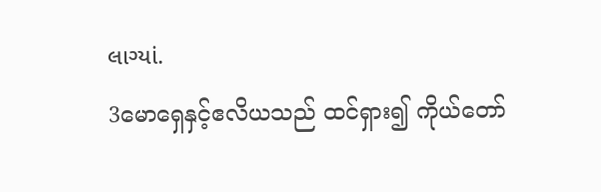લાગ્યાં.
3မောရှေနှင့်ဧလိယသည် ထင်ရှား၍ ကိုယ်တော်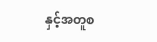နှင့်အတူစ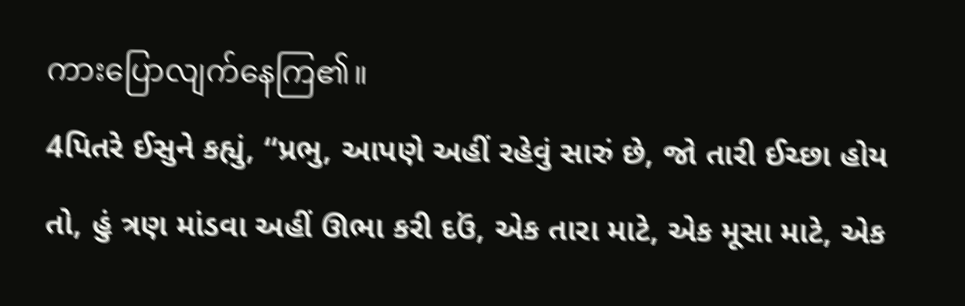ကားပြောလျက်နေကြ၏။
4પિતરે ઈસુને કહ્યું, “પ્રભુ, આપણે અહીં રહેવું સારું છે, જો તારી ઈચ્છા હોય તો, હું ત્રણ માંડવા અહીં ઊભા કરી દઉં, એક તારા માટે, એક મૂસા માટે, એક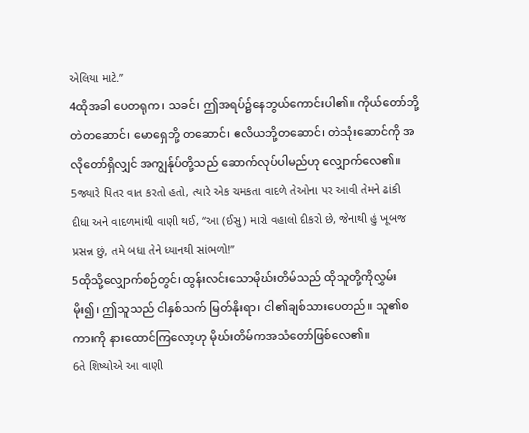એલિયા માટે.”
4ထိုအခါ ပေတရုက၊ သခင်၊ ဤအရပ်၌နေဘွယ်ကောင်းပါ၏။ ကိုယ်တော်ဘို့တဲတဆောင်၊ မောရှေဘို့ တဆောင်၊ ဧလိယဘို့တဆောင်၊ တဲသုံးဆောင်ကို အလိုတော်ရှိလျှင် အကျွန်ုပ်တို့သည် ဆောက်လုပ်ပါမည်ဟု လျှောက်လေ၏။
5જ્યારે પિતર વાત કરતો હતો, ત્યારે એક ચમકતા વાદળે તેઓના પર આવી તેમને ઢાંકી દીધા અને વાદળમાંથી વાણી થઈ, “આ (ઈસુ) મારો વહાલો દીકરો છે, જેનાથી હું ખૂબજ પ્રસન્ન છું, તમે બધા તેને ધ્યાનથી સાંભળો!”
5ထိုသို့လျှောက်စဉ်တွင်၊ ထွန်းလင်းသောမိုဃ်းတိမ်သည် ထိုသူတို့ကိုလွှမ်းမိုး၍၊ ဤသူသည် ငါနှစ်သက် မြတ်နိုးရာ၊ ငါ၏ချစ်သားပေတည်။ သူ၏စကားကို နားထောင်ကြလော့ဟု မိုဃ်းတိမ်ကအသံတော်ဖြစ်လေ၏။
6તે શિષ્યોએ આ વાણી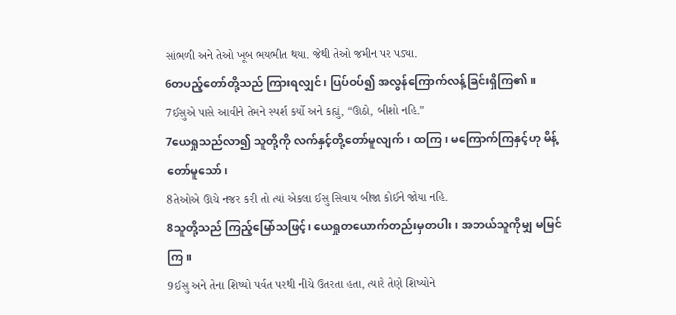સાંભળી અને તેઓ ખૂબ ભયભીત થયા. જેથી તેઓ જમીન પર પડ્યા.
6တပည့်တော်တို့သည် ကြားရလျှင်၊ ပြပ်ဝပ်၍ အလွန်ကြောက်လန့်ခြင်းရှိကြ၏။
7ઈસુએ પાસે આવીને તેમને સ્પર્શ કર્યો અને કહ્યું, “ઊઠો, બીશો નહિ.”
7ယေရှုသည်လာ၍ သူတို့ကို လက်နှင့်တို့တော်မူလျက်၊ ထကြ၊ မကြောက်ကြနှင့်ဟု မိန့်တော်မူသော်၊
8તેઓએ ઊચે નજર કરી તો ત્યાં એકલા ઈસુ સિવાય બીજા કોઈને જોયા નહિ.
8သူတို့သည် ကြည့်မြော်သဖြင့်၊ ယေရှုတယောက်တည်းမှတပါး၊ အဘယ်သူကိုမျှ မမြင်ကြ။
9ઈસુ અને તેના શિષ્યો પર્વત પરથી નીચે ઉતરતા હતા, ત્યારે તેણે શિષ્યોને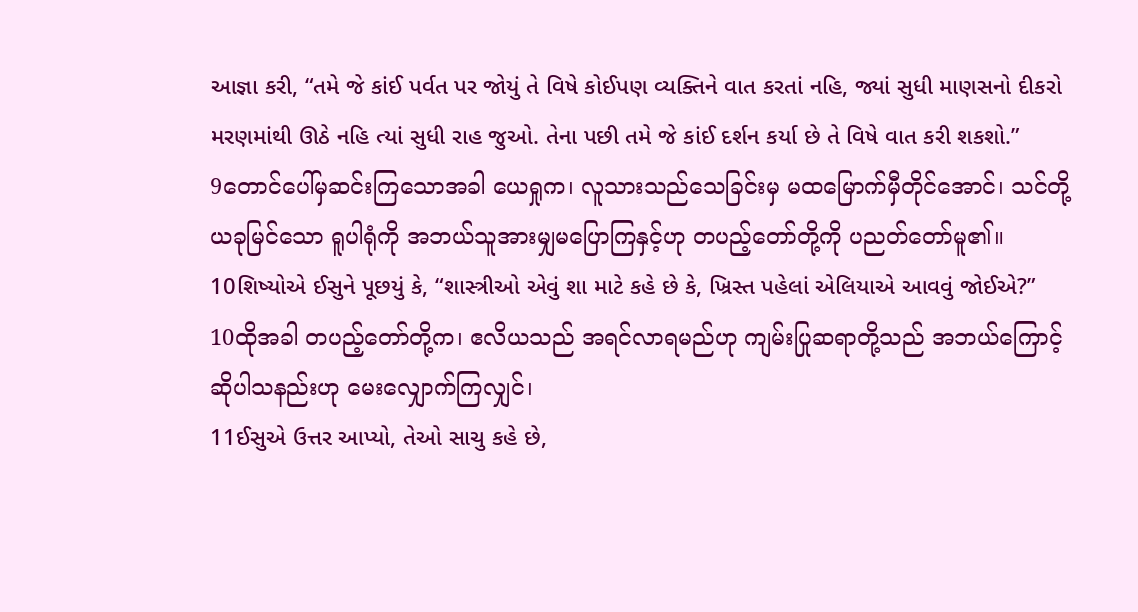આજ્ઞા કરી, “તમે જે કાંઈ પર્વત પર જોયું તે વિષે કોઈપણ વ્યક્તિને વાત કરતાં નહિ, જ્યાં સુધી માણસનો દીકરો મરણમાંથી ઊઠે નહિ ત્યાં સુધી રાહ જુઓ. તેના પછી તમે જે કાંઈ દર્શન કર્યા છે તે વિષે વાત કરી શકશો.”
9တောင်ပေါ်မှဆင်းကြသောအခါ ယေရှုက၊ လူသားသည်သေခြင်းမှ မထမြောက်မှီတိုင်အောင်၊ သင်တို့ ယခုမြင်သော ရူပါရုံကို အဘယ်သူအားမျှမပြောကြနှင့်ဟု တပည့်တော်တို့ကို ပညတ်တော်မူ၏။
10શિષ્યોએ ઈસુને પૂછયું કે, “શાસ્ત્રીઓ એવું શા માટે કહે છે કે, ખ્રિસ્ત પહેલાં એલિયાએ આવવું જોઈએ?”
10ထိုအခါ တပည့်တော်တို့က၊ ဧလိယသည် အရင်လာရမည်ဟု ကျမ်းပြုဆရာတို့သည် အဘယ်ကြောင့် ဆိုပါသနည်းဟု မေးလျှောက်ကြလျှင်၊
11ઈસુએ ઉત્તર આપ્યો, તેઓ સાચુ કહે છે,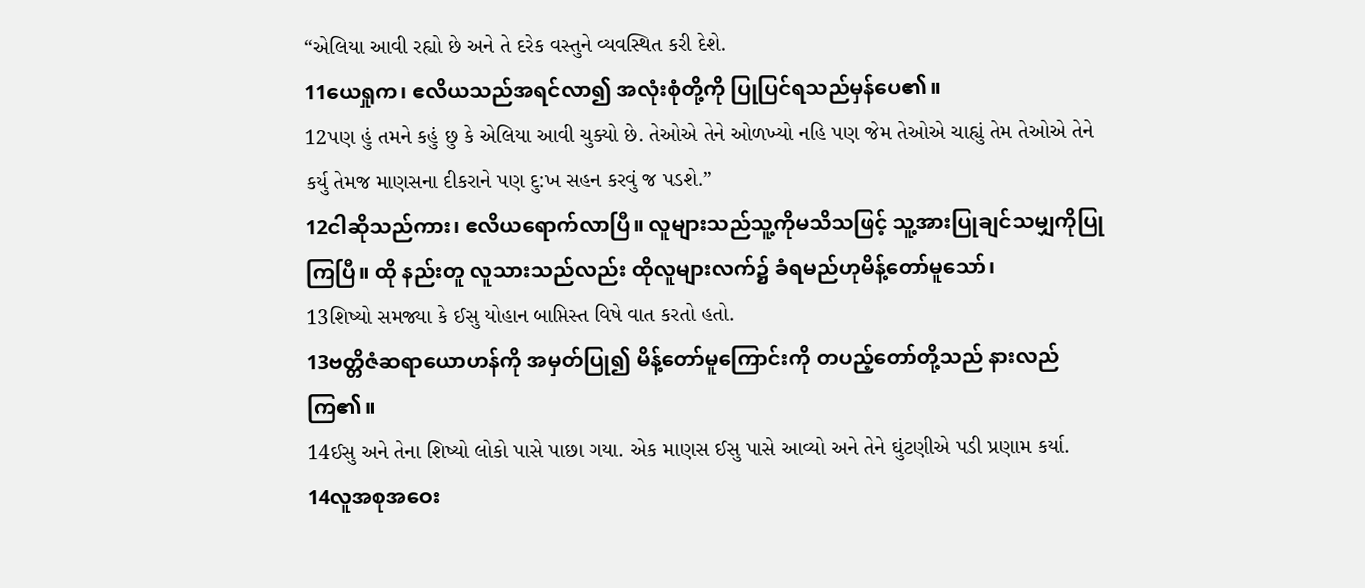“એલિયા આવી રહ્યો છે અને તે દરેક વસ્તુને વ્યવસ્થિત કરી દેશે.
11ယေရှုက၊ ဧလိယသည်အရင်လာ၍ အလုံးစုံတို့ကို ပြုပြင်ရသည်မှန်ပေ၏။
12પણ હું તમને કહું છુ કે એલિયા આવી ચુક્યો છે. તેઓએ તેને ઓળખ્યો નહિ પણ જેમ તેઓએ ચાહ્યું તેમ તેઓએ તેને કર્યુ તેમજ માણસના દીકરાને પણ દુ:ખ સહન કરવું જ પડશે.”
12ငါဆိုသည်ကား၊ ဧလိယရောက်လာပြီ။ လူများသည်သူ့ကိုမသိသဖြင့် သူ့အားပြုချင်သမျှကိုပြုကြပြီ။ ထို နည်းတူ လူသားသည်လည်း ထိုလူများလက်၌ ခံရမည်ဟုမိန့်တော်မူသော်၊
13શિષ્યો સમજ્યા કે ઈસુ યોહાન બાપ્તિસ્ત વિષે વાત કરતો હતો.
13ဗတ္တိဇံဆရာယောဟန်ကို အမှတ်ပြု၍ မိန့်တော်မူကြောင်းကို တပည့်တော်တို့သည် နားလည်ကြ၏။
14ઈસુ અને તેના શિષ્યો લોકો પાસે પાછા ગયા. એક માણસ ઈસુ પાસે આવ્યો અને તેને ઘુંટણીએ પડી પ્રણામ કર્યા.
14လူအစုအဝေး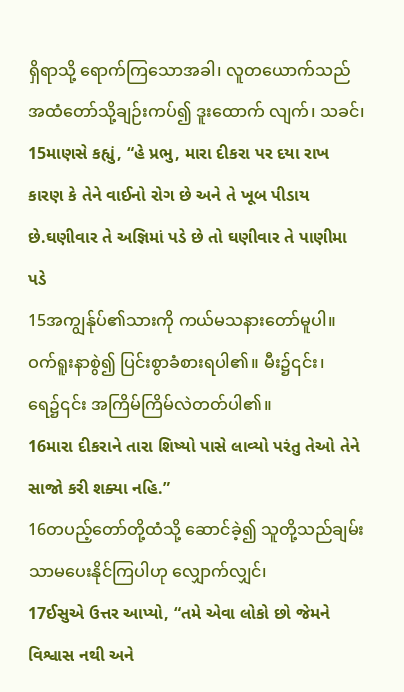ရှိရာသို့ ရောက်ကြသောအခါ၊ လူတယောက်သည် အထံတော်သို့ချဉ်းကပ်၍ ဒူးထောက် လျက်၊ သခင်၊
15માણસે કહ્યું, “હે પ્રભુ, મારા દીકરા પર દયા રાખ કારણ કે તેને વાઈનો રોગ છે અને તે ખૂબ પીડાય છે.ઘણીવાર તે અજ્ઞિમાં પડે છે તો ઘણીવાર તે પાણીમા પડે
15အကျွန်ုပ်၏သားကို ကယ်မသနားတော်မူပါ။ ဝက်ရူးနာစွဲ၍ ပြင်းစွာခံစားရပါ၏။ မီး၌၎င်း၊ ရေ၌၎င်း အကြိမ်ကြိမ်လဲတတ်ပါ၏။
16મારા દીકરાને તારા શિષ્યો પાસે લાવ્યો પરંતુ તેઓ તેને સાજો કરી શક્યા નહિ.”
16တပည့်တော်တို့ထံသို့ ဆောင်ခဲ့၍ သူတို့သည်ချမ်းသာမပေးနိုင်ကြပါဟု လျှောက်လျှင်၊
17ઈસુએ ઉત્તર આપ્યો, “તમે એવા લોકો છો જેમને વિશ્વાસ નથી અને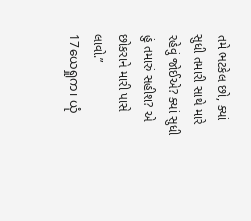તમે ભટકેલ છો, ક્યાં સુધી તમારી સાથે મારે રહેવું જોઈએ? ક્યાં સુધી હું તમારું સહીશ? એ છોકરાને મારી પાસે લાવો.”
17ယေရှုက၊ ယုံ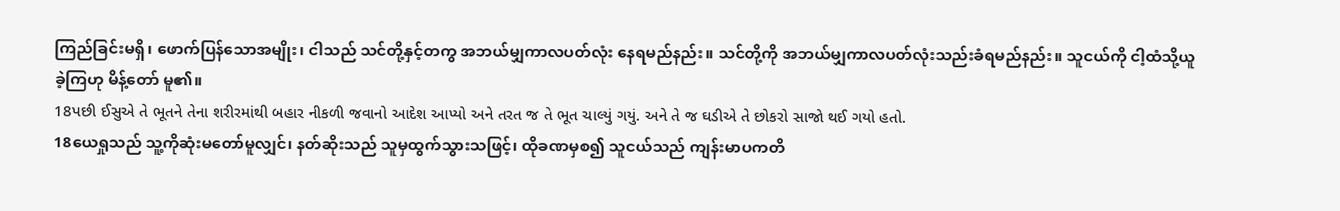ကြည်ခြင်းမရှိ၊ ဖောက်ပြန်သောအမျိုး၊ ငါသည် သင်တို့နှင့်တကွ အဘယ်မျှကာလပတ်လုံး နေရမည်နည်း။ သင်တို့ကို အဘယ်မျှကာလပတ်လုံးသည်းခံရမည်နည်း။ သူငယ်ကို ငါ့ထံသို့ယူခဲ့ကြဟု မိန့်တော် မူ၏။
18પછી ઈસુએ તે ભૂતને તેના શરીરમાંથી બહાર નીકળી જવાનો આદેશ આપ્યો અને તરત જ તે ભૂત ચાલ્યું ગયું. અને તે જ ઘડીએ તે છોકરો સાજો થઈ ગયો હતો.
18ယေရှုသည် သူ့ကိုဆုံးမတော်မူလျှင်၊ နတ်ဆိုးသည် သူမှထွက်သွားသဖြင့်၊ ထိုခဏမှစ၍ သူငယ်သည် ကျန်းမာပကတိ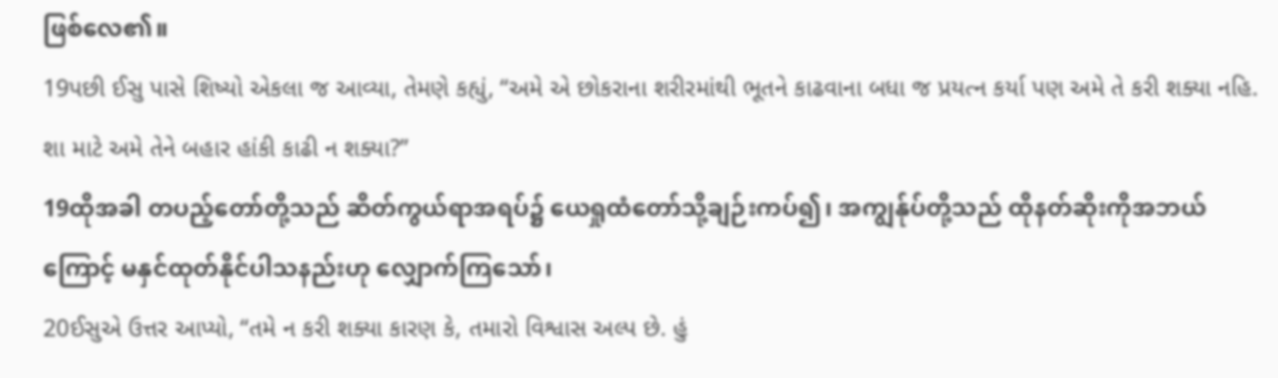ဖြစ်လေ၏။
19પછી ઈસુ પાસે શિષ્યો એકલા જ આવ્યા, તેમણે કહ્યું, “અમે એ છોકરાના શરીરમાંથી ભૂતને કાઢવાના બધા જ પ્રયત્ન કર્યા પણ અમે તે કરી શક્યા નહિ. શા માટે અમે તેને બહાર હાંકી કાઢી ન શક્યા?”
19ထိုအခါ တပည့်တော်တို့သည် ဆိတ်ကွယ်ရာအရပ်၌ ယေရှုထံတော်သို့ချဉ်းကပ်၍၊ အကျွန်ုပ်တို့သည် ထိုနတ်ဆိုးကိုအဘယ်ကြောင့် မနှင်ထုတ်နိုင်ပါသနည်းဟု လျှောက်ကြသော်၊
20ઈસુએ ઉત્તર આપ્યો, “તમે ન કરી શક્યા કારણ કે, તમારો વિશ્વાસ અલ્પ છે. હું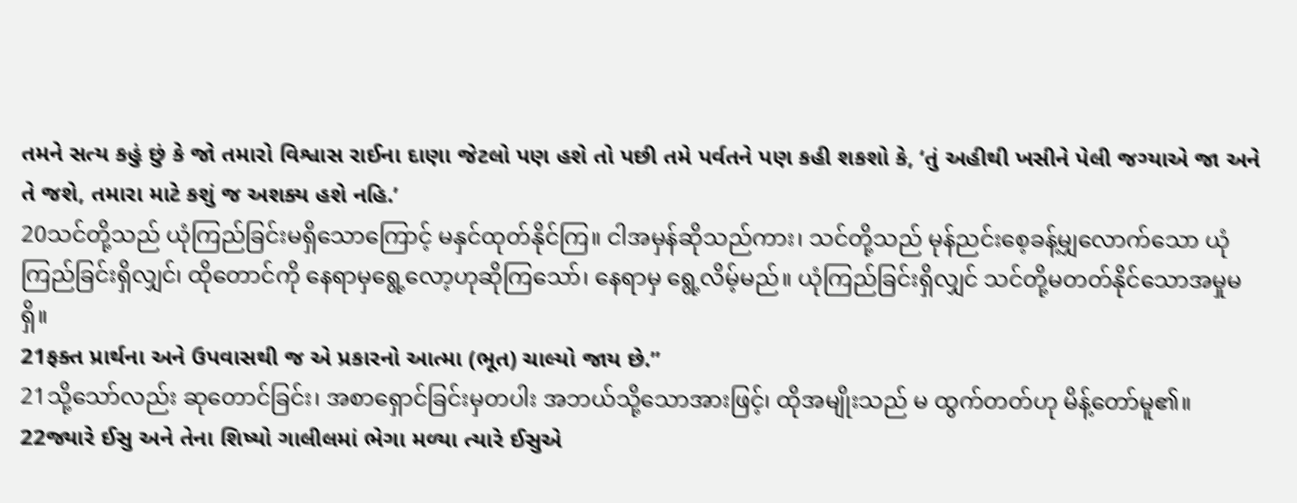તમને સત્ય કહું છું કે જો તમારો વિશ્વાસ રાઈના દાણા જેટલો પણ હશે તો પછી તમે પર્વતને પણ કહી શકશો કે, ‘તું અહીથી ખસીને પેલી જગ્યાએ જા અને તે જશે, તમારા માટે કશું જ અશક્ય હશે નહિ.’
20သင်တို့သည် ယုံကြည်ခြင်းမရှိသောကြောင့် မနှင်ထုတ်နိုင်ကြ။ ငါအမှန်ဆိုသည်ကား၊ သင်တို့သည် မုန်ညင်းစေ့ခန့်မျှလောက်သော ယုံကြည်ခြင်းရှိလျှင်၊ ထိုတောင်ကို နေရာမှရွေ့လော့ဟုဆိုကြသော်၊ နေရာမှ ရွေ့လိမ့်မည်။ ယုံကြည်ခြင်းရှိလျှင် သင်တို့မတတ်နိုင်သောအမှုမရှိ။
21ફક્ત પ્રાર્થના અને ઉપવાસથી જ એ પ્રકારનો આત્મા (ભૂત) ચાલ્યો જાય છે.”
21သို့သော်လည်း ဆုတောင်ခြင်း၊ အစာရှောင်ခြင်းမှတပါး အဘယ်သို့သောအားဖြင့်၊ ထိုအမျိုးသည် မ ထွက်တတ်ဟု မိန့်တော်မူ၏။
22જ્યારે ઈસુ અને તેના શિષ્યો ગાલીલમાં ભેગા મળ્યા ત્યારે ઈસુએ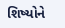શિષ્યોને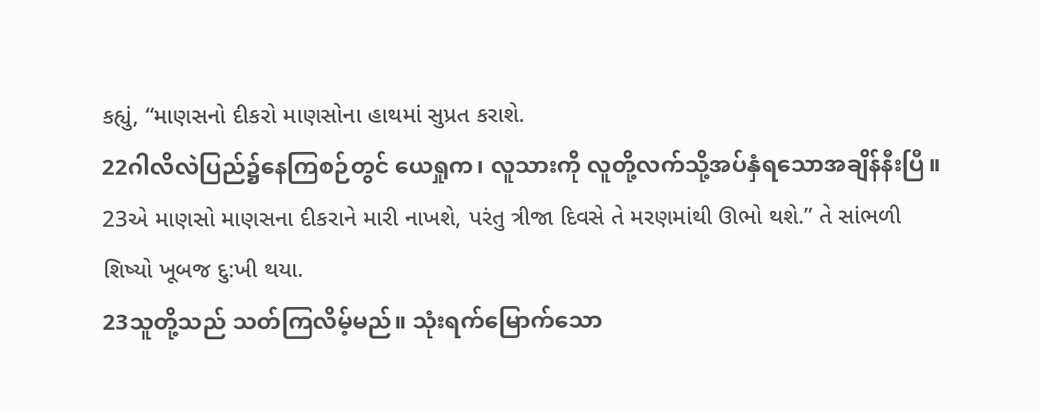કહ્યું, “માણસનો દીકરો માણસોના હાથમાં સુપ્રત કરાશે.
22ဂါလိလဲပြည်၌နေကြစဉ်တွင် ယေရှုက၊ လူသားကို လူတို့လက်သို့အပ်နှံရသောအချိန်နီးပြီ။
23એ માણસો માણસના દીકરાને મારી નાખશે, પરંતુ ત્રીજા દિવસે તે મરણમાંથી ઊભો થશે.” તે સાંભળી શિષ્યો ખૂબજ દુ:ખી થયા.
23သူတို့သည် သတ်ကြလိမ့်မည်။ သုံးရက်မြောက်သော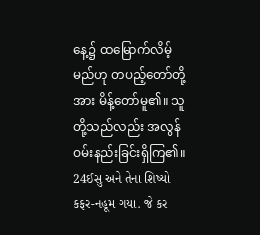နေ့၌ ထမြောက်လိမ့်မည်ဟု တပည့်တော်တို့အား မိန့်တော်မူ၏။ သူတို့သည်လည်း အလွန်ဝမ်းနည်းခြင်းရှိကြ၏။
24ઈસુ અને તેના શિષ્યો કફર-નહૂમ ગયા. જે કર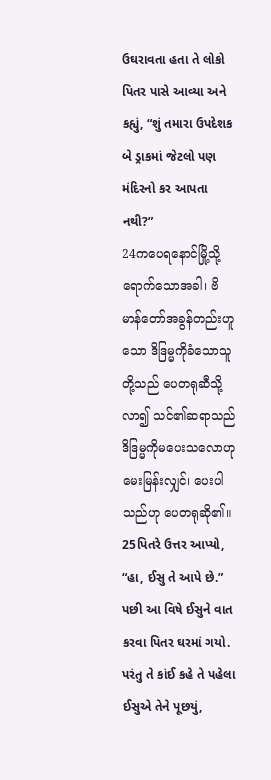ઉઘરાવતા હતા તે લોકો પિતર પાસે આવ્યા અને કહ્યું, “શું તમારા ઉપદેશક બે ડ્રાકમાં જેટલો પણ મંદિરનો કર આપતા નથી?”
24ကပေရနောင်မြို့သို့ရောက်သောအခါ၊ ဗိမာန်တော်အခွန်တည်းဟူသော ဒိဒြမ္မကိုခံသောသူတို့သည် ပေတရုဆီသို့လာ၍ သင်၏ဆရာသည်ဒိဒြမ္မကိုမပေးသလောဟု မေးမြန်းလျှင်၊ ပေးပါသည်ဟု ပေတရုဆို၏။
25પિતરે ઉત્તર આપ્યો, “હા, ઈસુ તે આપે છે.” પછી આ વિષે ઈસુને વાત કરવા પિતર ઘરમાં ગયો. પરંતુ તે કાંઈ કહે તે પહેલા ઈસુએ તેને પૂછયું,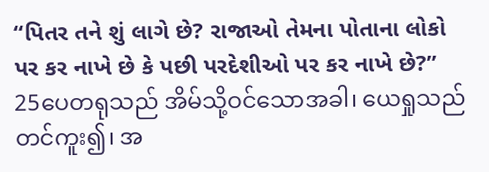“પિતર તને શું લાગે છે? રાજાઓ તેમના પોતાના લોકો પર કર નાખે છે કે પછી પરદેશીઓ પર કર નાખે છે?”
25ပေတရုသည် အိမ်သို့ဝင်သောအခါ၊ ယေရှုသည် တင်ကူး၍၊ အ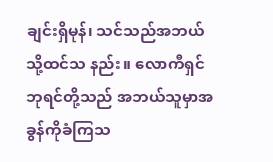ချင်းရှိမုန်၊ သင်သည်အဘယ်သို့ထင်သ နည်း။ လောကီရှင်ဘုရင်တို့သည် အဘယ်သူမှာအခွန်ကိုခံကြသ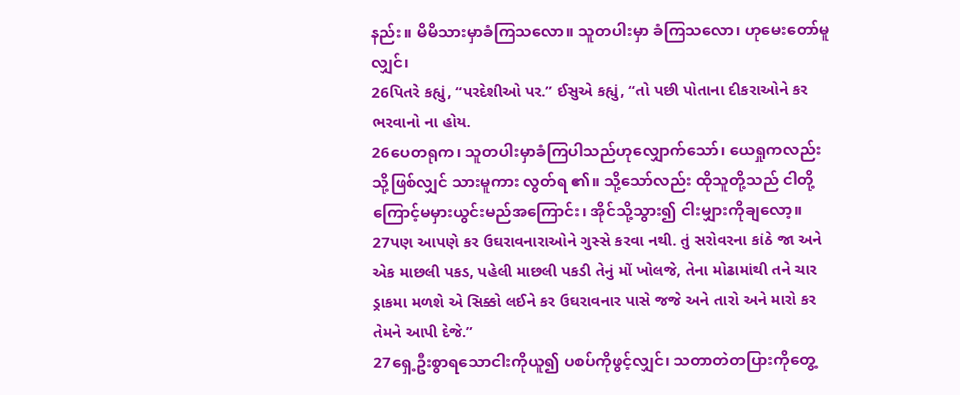နည်း။ မိမိသားမှာခံကြသလော။ သူတပါးမှာ ခံကြသလော၊ ဟုမေးတော်မူလျှင်၊
26પિતરે કહ્યું, “પરદેશીઓ પર.” ઈસુએ કહ્યું, “તો પછી પોતાના દીકરાઓને કર ભરવાનો ના હોય.
26ပေတရုက၊ သူတပါးမှာခံကြပါသည်ဟုလျှောက်သော်၊ ယေရှုကလည်းသို့ဖြစ်လျှင် သားမူကား လွတ်ရ ၏။ သို့သော်လည်း ထိုသူတို့သည် ငါတို့ကြောင့်မမှားယွင်းမည်အကြောင်း၊ အိုင်သို့သွား၍ ငါးမျှားကိုချလော့။
27પણ આપણે કર ઉઘરાવનારાઓને ગુસ્સે કરવા નથી. તું સરોવરના કાંઠે જા અને એક માછલી પકડ, પહેલી માછલી પકડી તેનું મોં ખોલજે, તેના મોઢામાંથી તને ચાર ડ્રાકમા મળશે એ સિક્કો લઈને કર ઉઘરાવનાર પાસે જજે અને તારો અને મારો કર તેમને આપી દેજે.”
27ရှေ့ဦးစွာရသောငါးကိုယူ၍ ပစပ်ကိုဖွင့်လျှင်၊ သတာတဲတပြားကိုတွေ့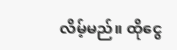လိမ့်မည်။ ထိုငွေ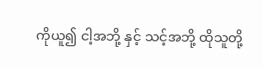ကိုယူ၍ ငါ့အဘို့ နှင့် သင့်အဘို့ ထိုသူတို့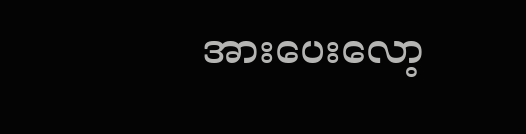အားပေးလော့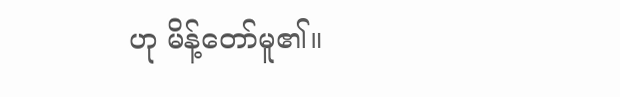ဟု မိန့်တော်မူ၏။